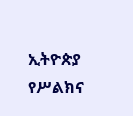ኢትዮጵያ የሥልክና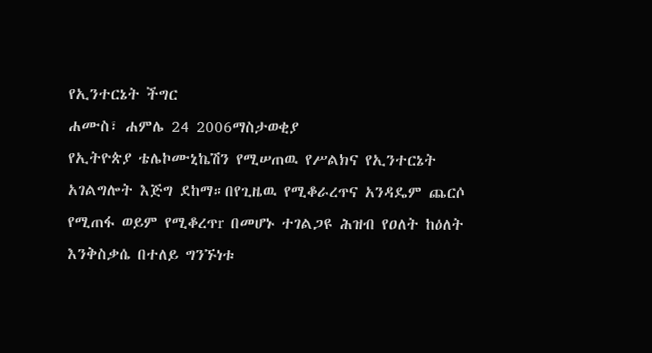የኢንተርኔት ችግር
ሐሙስ፣ ሐምሌ 24 2006ማስታወቂያ
የኢትዮጵያ ቴሌኮሙኒኬሽን የሚሠጠዉ የሥልክና የኢንተርኔት አገልግሎት እጅግ ደከማ።በየጊዜዉ የሚቆራረጥና አንዳዴም ጨርሶ የሚጠፋ ወይም የሚቆረጥr በመሆኑ ተገልጋዩ ሕዝብ የዐለት ከዕለት እንቅስቃሴ በተለይ ግንኙነቱ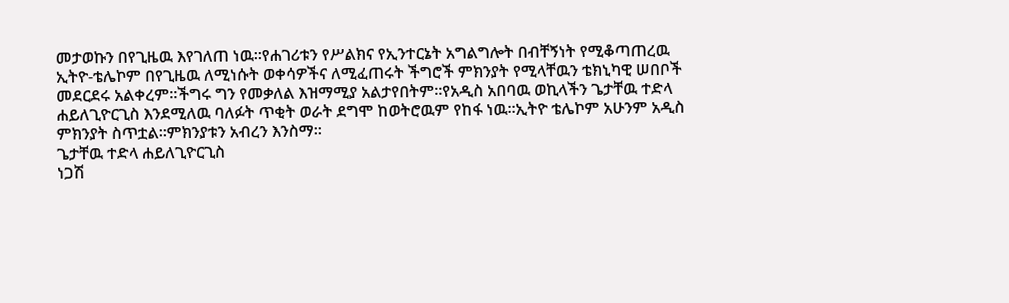መታወኩን በየጊዜዉ እየገለጠ ነዉ።የሐገሪቱን የሥልክና የኢንተርኔት አግልግሎት በብቸኝነት የሚቆጣጠረዉ ኢትዮ-ቴሌኮም በየጊዜዉ ለሚነሱት ወቀሳዎችና ለሚፈጠሩት ችግሮች ምክንያት የሚላቸዉን ቴክኒካዊ ሠበቦች መደርደሩ አልቀረም።ችግሩ ግን የመቃለል እዝማሚያ አልታየበትም።የአዲስ አበባዉ ወኪላችን ጌታቸዉ ተድላ ሐይለጊዮርጊስ እንደሚለዉ ባለፉት ጥቂት ወራት ደግሞ ከወትሮዉም የከፋ ነዉ።ኢትዮ ቴሌኮም አሁንም አዲስ ምክንያት ስጥቷል።ምክንያቱን አብረን እንስማ።
ጌታቸዉ ተድላ ሐይለጊዮርጊስ
ነጋሽ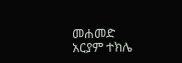መሐመድ
አርያም ተክሌ